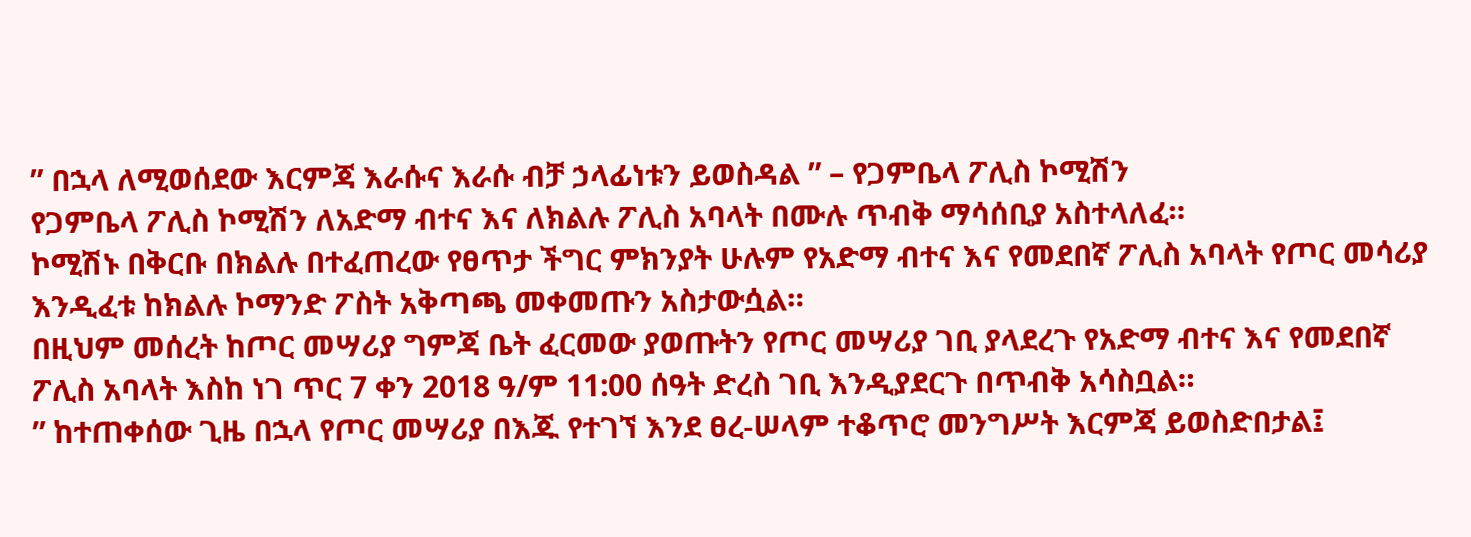” በኋላ ለሚወሰደው እርምጃ እራሱና እራሱ ብቻ ኃላፊነቱን ይወስዳል ” – የጋምቤላ ፖሊስ ኮሚሽን
የጋምቤላ ፖሊስ ኮሚሽን ለአድማ ብተና እና ለክልሉ ፖሊስ አባላት በሙሉ ጥብቅ ማሳሰቢያ አስተላለፈ።
ኮሚሽኑ በቅርቡ በክልሉ በተፈጠረው የፀጥታ ችግር ምክንያት ሁሉም የአድማ ብተና እና የመደበኛ ፖሊስ አባላት የጦር መሳሪያ እንዲፈቱ ከክልሉ ኮማንድ ፖስት አቅጣጫ መቀመጡን አስታውሷል።
በዚህም መሰረት ከጦር መሣሪያ ግምጃ ቤት ፈርመው ያወጡትን የጦር መሣሪያ ገቢ ያላደረጉ የአድማ ብተና እና የመደበኛ ፖሊስ አባላት እስከ ነገ ጥር 7 ቀን 2018 ዓ/ም 11:00 ሰዓት ድረስ ገቢ እንዲያደርጉ በጥብቅ አሳስቧል።
” ከተጠቀሰው ጊዜ በኋላ የጦር መሣሪያ በእጁ የተገኘ እንደ ፀረ-ሠላም ተቆጥሮ መንግሥት እርምጃ ይወስድበታል፤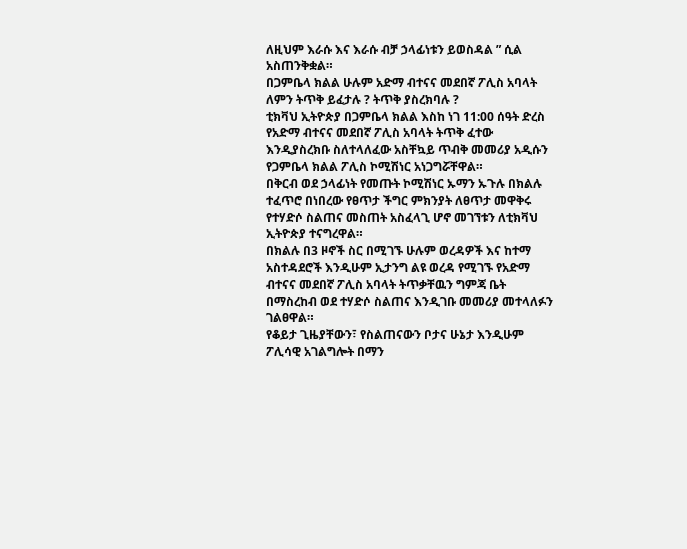ለዚህም እራሱ እና እራሱ ብቻ ኃላፊነቱን ይወስዳል ” ሲል አስጠንቅቋል።
በጋምቤላ ክልል ሁሉም አድማ ብተናና መደበኛ ፖሊስ አባላት ለምን ትጥቅ ይፈታሉ ? ትጥቅ ያስረክባሉ ?
ቲክቫህ ኢትዮጵያ በጋምቤላ ክልል እስከ ነገ 11:00 ሰዓት ድረስ የአድማ ብተናና መደበኛ ፖሊስ አባላት ትጥቅ ፈተው እንዲያስረክቡ ስለተላለፈው አስቸኳይ ጥብቅ መመሪያ አዲሱን የጋምቤላ ክልል ፖሊስ ኮሚሽነር አነጋግሯቸዋል።
በቅርብ ወደ ኃላፊነት የመጡት ኮሚሽነር ኡማን ኡጉሉ በክልሉ ተፈጥሮ በነበረው የፀጥታ ችግር ምክንያት ለፀጥታ መዋቅሩ የተሃድሶ ስልጠና መስጠት አስፈላጊ ሆኖ መገኘቱን ለቲክቫህ ኢትዮጵያ ተናግረዋል።
በክልሉ በ3 ዞኖች ስር በሚገኙ ሁሉም ወረዳዎች እና ከተማ አስተዳደሮች እንዲሁም ኢታንግ ልዩ ወረዳ የሚገኙ የአድማ ብተናና መደበኛ ፖሊስ አባላት ትጥቃቸዉን ግምጃ ቤት በማስረከብ ወደ ተሃድሶ ስልጠና እንዲገቡ መመሪያ መተላለፉን ገልፀዋል።
የቆይታ ጊዜያቸውን፣ የስልጠናውን ቦታና ሁኔታ እንዲሁም ፖሊሳዊ አገልግሎት በማን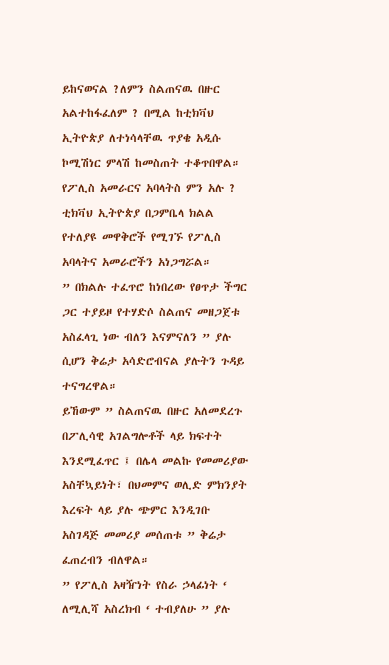ይከናወናል ?ለምን ስልጠናዉ በዙር አልተከፋፈለም ? በሚል ከቲክቫህ ኢትዮጵያ ለተነሳላቸዉ ጥያቄ አዲሱ ኮሚሽነር ምላሽ ከመስጠት ተቆጥበዋል።
የፖሊስ አመራርና አባላትስ ምን አሉ ?
ቲክቫህ ኢትዮጵያ በጋምቤላ ክልል የተለያዩ መዋቅሮች የሚገኙ የፖሊስ አባላትና አመራሮችን አነጋግሯል።
” በክልሉ ተፈጥሮ ከነበረው የፀጥታ ችግር ጋር ተያይዞ የተሃድሶ ስልጠና መዘጋጀቱ አስፈላጊ ነው ብለን እናምናለን ” ያሉ ሲሆን ቅሬታ አሳድሮብናል ያሉትን ጉዳይ ተናግረዋል።
ይኸውም ” ስልጠናዉ በዙር አለመደረጉ በፖሊሳዊ አገልግሎቶች ላይ ክፍተት እንደሚፈጥር ፤ በሌላ መልኩ የመመሪያው አስቸኳይነት፣ በህመምና ወሊድ ምክንያት እረፍት ላይ ያሉ ጭምር እንዲገቡ አስገዳጅ መመሪያ መሰጠቱ ” ቅሬታ ፈጠረብን ብለዋል።
” የፖሊስ አዛዥነት የስራ ኃላፊነት ‘ ለሚሊሻ አስረክብ ‘ ተብያለሁ ” ያሉ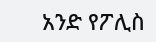አንድ የፖሊስ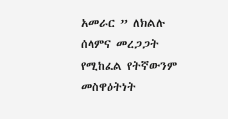አመራር ” ለክልሉ ሰላምና መረጋጋት የሚከፈል የትኛውንም መስዋዕትነት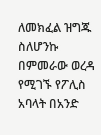ለመክፈል ዝግጁ ስለሆንኩ በምመራው ወረዳ የሚገኙ የፖሊስ አባላት በአንድ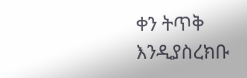ቀን ትጥቅ እንዲያስረክቡ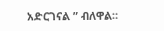አድርገናል ” ብለዋል።